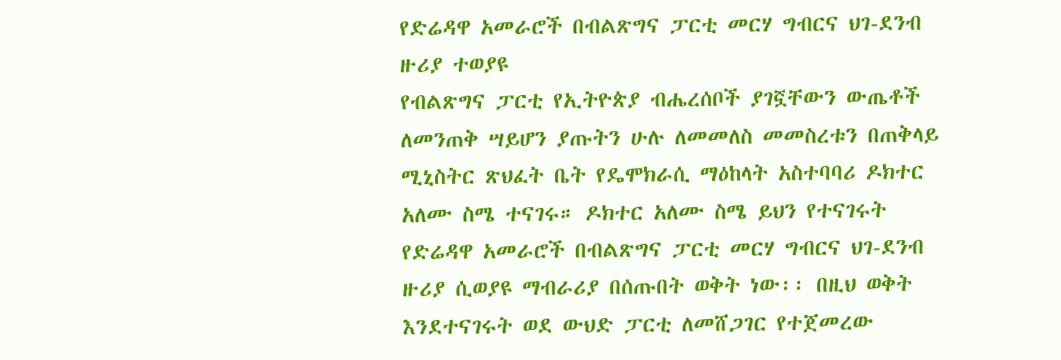የድሬዳዋ አመራሮች በብልጽግና ፓርቲ መርሃ ግብርና ህገ-ደንብ ዙሪያ ተወያዩ
የብልጽግና ፓርቲ የኢትዮጵያ ብሔረሰቦች ያገኟቸውን ውጤቶች ለመንጠቅ ሣይሆን ያጡትን ሁሉ ለመመለስ መመስረቱን በጠቅላይ ሚኒስትር ጽህፈት ቤት የዴሞክራሲ ማዕከላት አስተባባሪ ዶክተር አለሙ ስሜ ተናገሩ። ዶክተር አለሙ ስሜ ይህን የተናገሩት የድሬዳዋ አመራሮች በብልጽግና ፓርቲ መርሃ ግብርና ህገ-ደንብ ዙሪያ ሲወያዩ ማብራሪያ በሰጡበት ወቅት ነው፡፡ በዚህ ወቅት እንደተናገሩት ወደ ውህድ ፓርቲ ለመሸጋገር የተጀመረው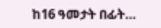ከ16 ዓመታት በፊት…